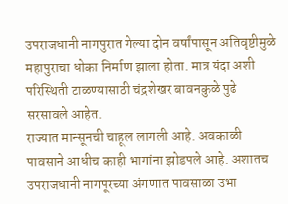उपराजधानी नागपुरात गेल्या दोन वर्षांपासून अतिवृष्टीमुळे महापुराचा धोका निर्माण झाला होता. मात्र यंदा अशी परिस्थिती टाळण्यासाठी चंद्रशेखर बावनकुळे पुढे सरसावले आहेत.
राज्यात मान्सूनची चाहूल लागली आहे. अवकाळी पावसाने आधीच काही भागांना झोडपले आहे. अशातच उपराजधानी नागपूरच्या अंगणात पावसाळा उभा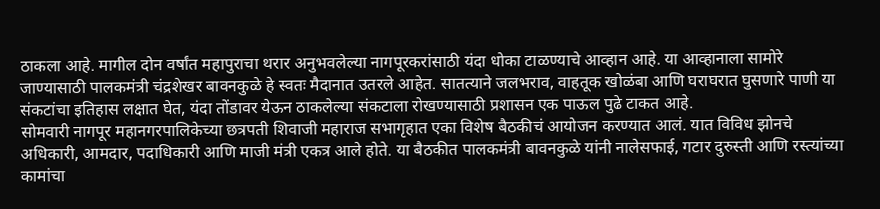ठाकला आहे. मागील दोन वर्षांत महापुराचा थरार अनुभवलेल्या नागपूरकरांसाठी यंदा धोका टाळण्याचे आव्हान आहे. या आव्हानाला सामोरे जाण्यासाठी पालकमंत्री चंद्रशेखर बावनकुळे हे स्वतः मैदानात उतरले आहेत. सातत्याने जलभराव, वाहतूक खोळंबा आणि घराघरात घुसणारे पाणी या संकटांचा इतिहास लक्षात घेत, यंदा तोंडावर येऊन ठाकलेल्या संकटाला रोखण्यासाठी प्रशासन एक पाऊल पुढे टाकत आहे.
सोमवारी नागपूर महानगरपालिकेच्या छत्रपती शिवाजी महाराज सभागृहात एका विशेष बैठकीचं आयोजन करण्यात आलं. यात विविध झोनचे अधिकारी, आमदार, पदाधिकारी आणि माजी मंत्री एकत्र आले होते. या बैठकीत पालकमंत्री बावनकुळे यांनी नालेसफाई, गटार दुरुस्ती आणि रस्त्यांच्या कामांचा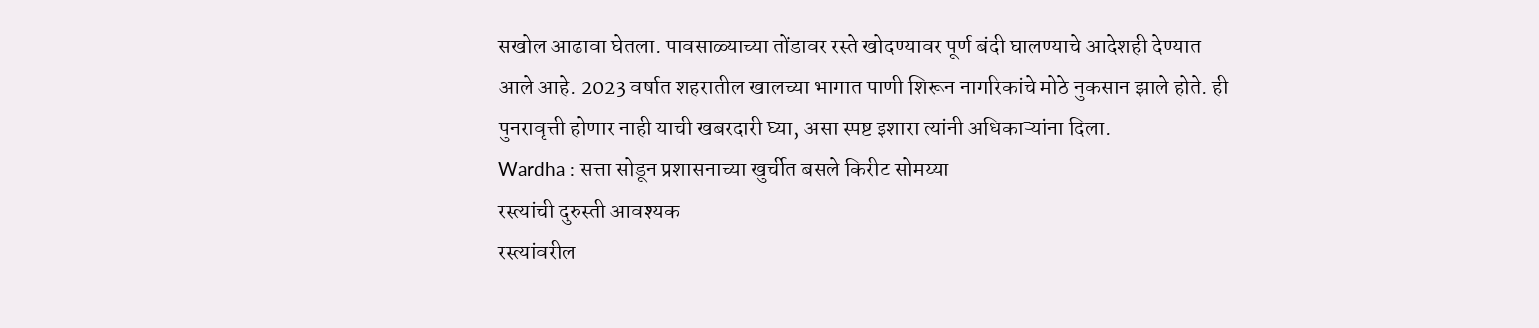सखोल आढावा घेतला. पावसाळ्याच्या तोंडावर रस्ते खोदण्यावर पूर्ण बंदी घालण्याचे आदेशही देण्यात आले आहे. 2023 वर्षात शहरातील खालच्या भागात पाणी शिरून नागरिकांचे मोठे नुकसान झाले होते. ही पुनरावृत्ती होणार नाही याची खबरदारी घ्या, असा स्पष्ट इशारा त्यांनी अधिकाऱ्यांना दिला.
Wardha : सत्ता सोडून प्रशासनाच्या खुर्चीत बसले किरीट सोमय्या
रस्त्यांची दुरुस्ती आवश्यक
रस्त्यांवरील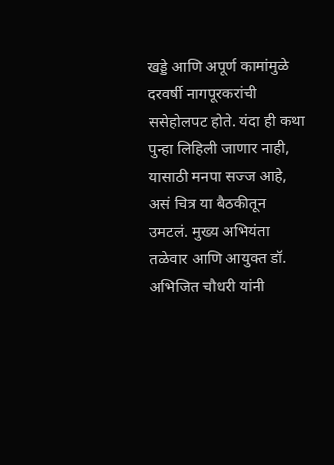खड्डे आणि अपूर्ण कामांमुळे दरवर्षी नागपूरकरांची ससेहोलपट होते. यंदा ही कथा पुन्हा लिहिली जाणार नाही, यासाठी मनपा सज्ज आहे, असं चित्र या बैठकीतून उमटलं. मुख्य अभियंता तळेवार आणि आयुक्त डॉ. अभिजित चौधरी यांनी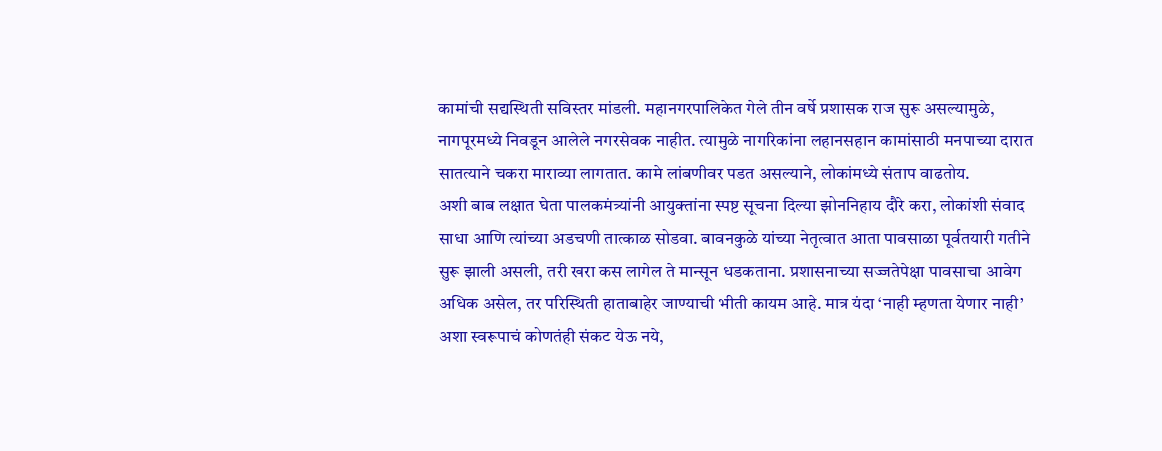कामांची सद्यस्थिती सविस्तर मांडली. महानगरपालिकेत गेले तीन वर्षे प्रशासक राज सुरू असल्यामुळे, नागपूरमध्ये निवडून आलेले नगरसेवक नाहीत. त्यामुळे नागरिकांना लहानसहान कामांसाठी मनपाच्या दारात सातत्याने चकरा माराव्या लागतात. कामे लांबणीवर पडत असल्याने, लोकांमध्ये संताप वाढतोय.
अशी बाब लक्षात घेता पालकमंत्र्यांनी आयुक्तांना स्पष्ट सूचना दिल्या झोननिहाय दौरे करा, लोकांशी संवाद साधा आणि त्यांच्या अडचणी तात्काळ सोडवा. बावनकुळे यांच्या नेतृत्वात आता पावसाळा पूर्वतयारी गतीने सुरू झाली असली, तरी खरा कस लागेल ते मान्सून धडकताना. प्रशासनाच्या सज्जतेपेक्षा पावसाचा आवेग अधिक असेल, तर परिस्थिती हाताबाहेर जाण्याची भीती कायम आहे. मात्र यंदा ‘नाही म्हणता येणार नाही’ अशा स्वरूपाचं कोणतंही संकट येऊ नये,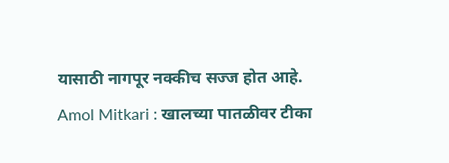यासाठी नागपूर नक्कीच सज्ज होत आहे.
Amol Mitkari : खालच्या पातळीवर टीका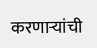करणाऱ्यांची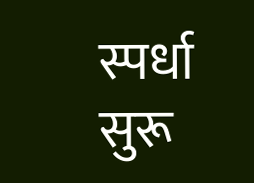स्पर्धा सुरू